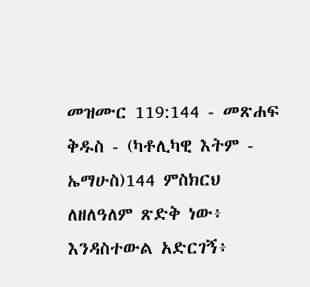መዝሙር 119:144 - መጽሐፍ ቅዱስ - (ካቶሊካዊ እትም - ኤማሁስ)144 ምስክርህ ለዘለዓለም ጽድቅ ነው፥ እንዳስተውል አድርገኝ፥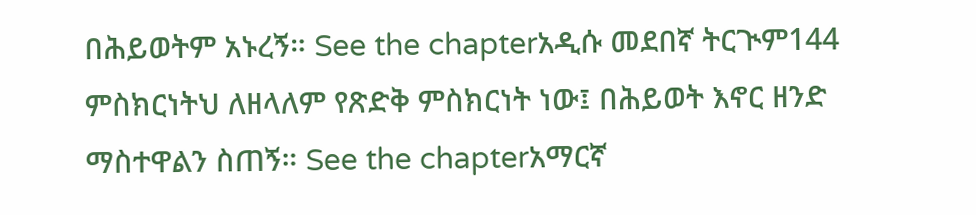በሕይወትም አኑረኝ። See the chapterአዲሱ መደበኛ ትርጒም144 ምስክርነትህ ለዘላለም የጽድቅ ምስክርነት ነው፤ በሕይወት እኖር ዘንድ ማስተዋልን ስጠኝ። See the chapterአማርኛ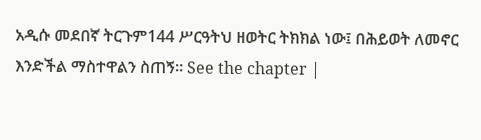አዲሱ መደበኛ ትርጉም144 ሥርዓትህ ዘወትር ትክክል ነው፤ በሕይወት ለመኖር እንድችል ማስተዋልን ስጠኝ። See the chapter |